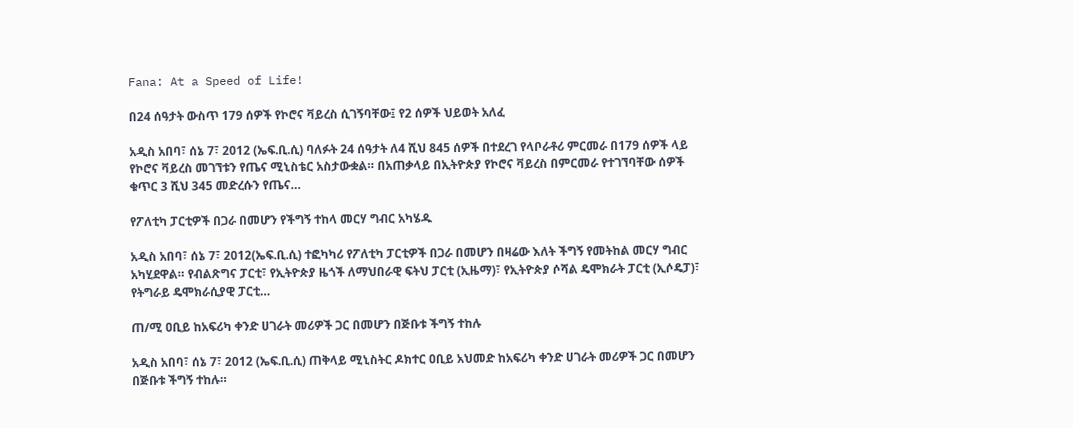Fana: At a Speed of Life!

በ24 ሰዓታት ውስጥ 179 ሰዎች የኮሮና ቫይረስ ሲገኝባቸው፤ የ2 ሰዎች ህይወት አለፈ

አዲስ አበባ፣ ሰኔ 7፣ 2012 (ኤፍ.ቢ.ሲ) ባለፉት 24 ሰዓታት ለ4 ሺህ 845 ሰዎች በተደረገ የላቦራቶሪ ምርመራ በ179 ሰዎች ላይ የኮሮና ቫይረስ መገኘቱን የጤና ሚኒስቴር አስታውቋል። በአጠቃላይ በኢትዮጵያ የኮሮና ቫይረስ በምርመራ የተገኘባቸው ሰዎች ቁጥር 3 ሺህ 345 መድረሱን የጤና…

የፖለቲካ ፓርቲዎች በጋራ በመሆን የችግኝ ተከላ መርሃ ግብር አካሄዱ

አዲስ አበባ፣ ሰኔ 7፣ 2012(ኤፍ.ቢ.ሲ) ተፎካካሪ የፖለቲካ ፓርቲዎች በጋራ በመሆን በዛሬው እለት ችግኝ የመትከል መርሃ ግብር አካሂደዋል። የብልጽግና ፓርቲ፣ የኢትዮጵያ ዜጎች ለማህበራዊ ፍትህ ፓርቲ (ኢዜማ)፣ የኢትዮጵያ ሶሻል ዴሞክራት ፓርቲ (ኢሶዴፓ)፣ የትግራይ ዴሞክራሲያዊ ፓርቲ…

ጠ/ሚ ዐቢይ ከአፍሪካ ቀንድ ሀገራት መሪዎች ጋር በመሆን በጅቡቱ ችግኝ ተከሉ

አዲስ አበባ፣ ሰኔ 7፣ 2012 (ኤፍ.ቢ.ሲ) ጠቅላይ ሚኒስትር ዶክተር ዐቢይ አህመድ ከአፍሪካ ቀንድ ሀገራት መሪዎች ጋር በመሆን በጅቡቱ ችግኝ ተከሉ።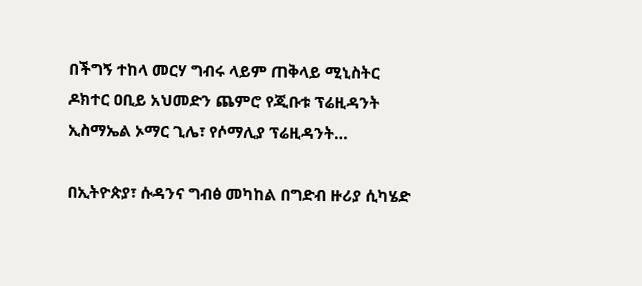በችግኝ ተከላ መርሃ ግብሩ ላይም ጠቅላይ ሚኒስትር ዶክተር ዐቢይ አህመድን ጨምሮ የጂቡቱ ፕሬዚዳንት ኢስማኤል ኦማር ጊሌ፣ የሶማሊያ ፕሬዚዳንት…

በኢትዮጵያ፣ ሱዳንና ግብፅ መካከል በግድብ ዙሪያ ሲካሄድ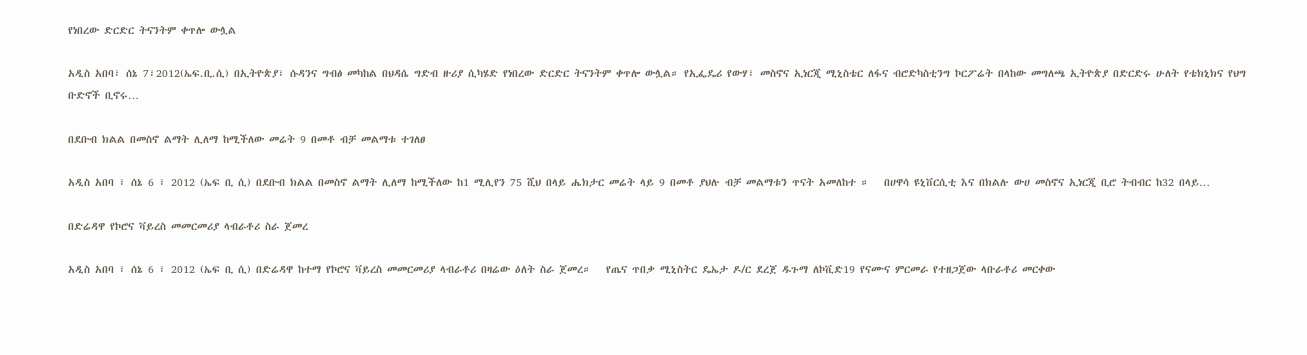የነበረው ድርድር ትናንትም ቀጥሎ ውሏል

አዲስ አበባ፣ ሰኔ 7፣2012(ኤፍ.ቢ.ሲ) በኢትዮጵያ፣ ሱዳንና ግብፅ መካከል በህዳሴ ግድብ ዙሪያ ሲካሄድ የነበረው ድርድር ትናንትም ቀጥሎ ውሏል። የኢፌዴሪ የውሃ፣ መስኖና ኢነርጂ ሚኒስቴር ለፋና ብሮድካስቲንግ ኮርፖሬት በላከው መግለጫ ኢትዮጵያ በድርድሩ ሁለት የቴክኒክና የህግ ቡድኖች ቢኖሩ…

በደቡብ ክልል በመስኖ ልማት ሊለማ ከሚችለው መሬት 9 በመቶ ብቻ መልማቱ ተገለፀ

አዲስ አበባ ፣ ሰኔ 6 ፣ 2012 (ኤፍ ቢ ሲ) በደቡብ ክልል በመስኖ ልማት ሊለማ ከሚችለው ከ1 ሚሊየን 75 ሺህ በላይ ሔክታር መሬት ላይ 9 በመቶ ያህሉ ብቻ መልማቱን ጥናት አመለከተ ።   በሀዋሳ ዩኒቨርሲቲ እና በክልሉ ውሀ መስኖና ኢነርጂ ቢሮ ትብብር ከ32 በላይ…

በድሬዳዋ የኮሮና ቫይረስ መመርመሪያ ላብራቶሪ ስራ ጀመረ

አዲስ አበባ ፣ ሰኔ 6 ፣ 2012 (ኤፍ ቢ ሲ) በድሬዳዋ ከተማ የኮሮና ቫይረስ መመርመሪያ ላብራቶሪ በዛሬው ዕለት ስራ ጀመረ።   የጤና ጥበቃ ሚኒስትር ዴኤታ ዶ/ር ደረጀ ዱጉማ ለኮቪድ19 የናሙና ምርመራ የተዘጋጀው ላቡራቶሪ መርቀው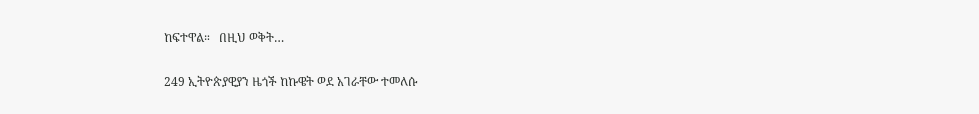ከፍተዋል።   በዚህ ወቅት…

249 ኢትዮጵያዊያን ዜጎች ከኩዌት ወደ አገራቸው ተመለሱ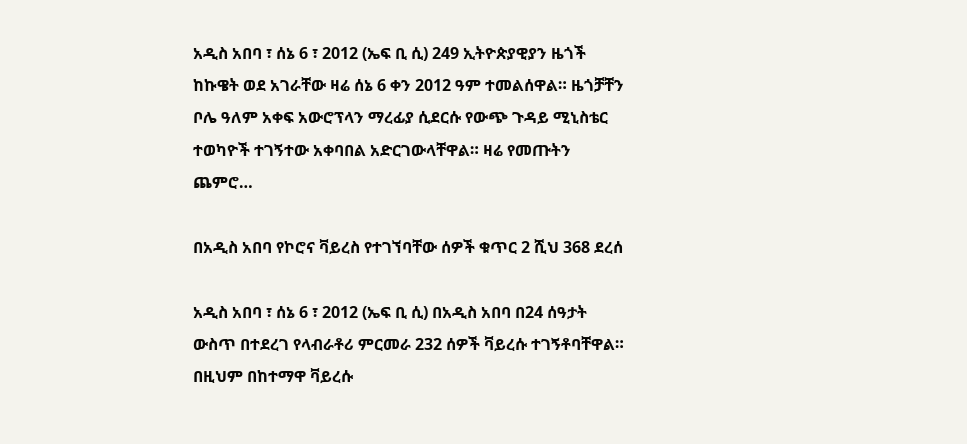አዲስ አበባ ፣ ሰኔ 6 ፣ 2012 (ኤፍ ቢ ሲ) 249 ኢትዮጵያዊያን ዜጎች ከኩዌት ወደ አገራቸው ዛሬ ሰኔ 6 ቀን 2012 ዓም ተመልሰዋል። ዜጎቻቸን ቦሌ ዓለም አቀፍ አውሮፕላን ማረፊያ ሲደርሱ የውጭ ጉዳይ ሚኒስቴር ተወካዮች ተገኝተው አቀባበል አድርገውላቸዋል። ዛሬ የመጡትን ጨምሮ…

በአዲስ አበባ የኮሮና ቫይረስ የተገኘባቸው ሰዎች ቁጥር 2 ሺህ 368 ደረሰ

አዲስ አበባ ፣ ሰኔ 6 ፣ 2012 (ኤፍ ቢ ሲ) በአዲስ አበባ በ24 ሰዓታት ውስጥ በተደረገ የላብራቶሪ ምርመራ 232 ሰዎች ቫይረሱ ተገኝቶባቸዋል። በዚህም በከተማዋ ቫይረሱ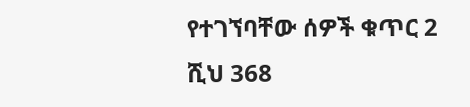የተገኘባቸው ሰዎች ቁጥር 2 ሺህ 368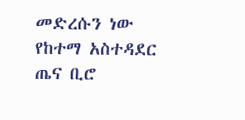መድረሱን ነው የከተማ አስተዳደር ጤና ቢሮ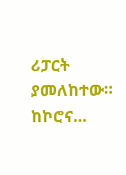ሪፓርት ያመለከተው። ከኮሮና…